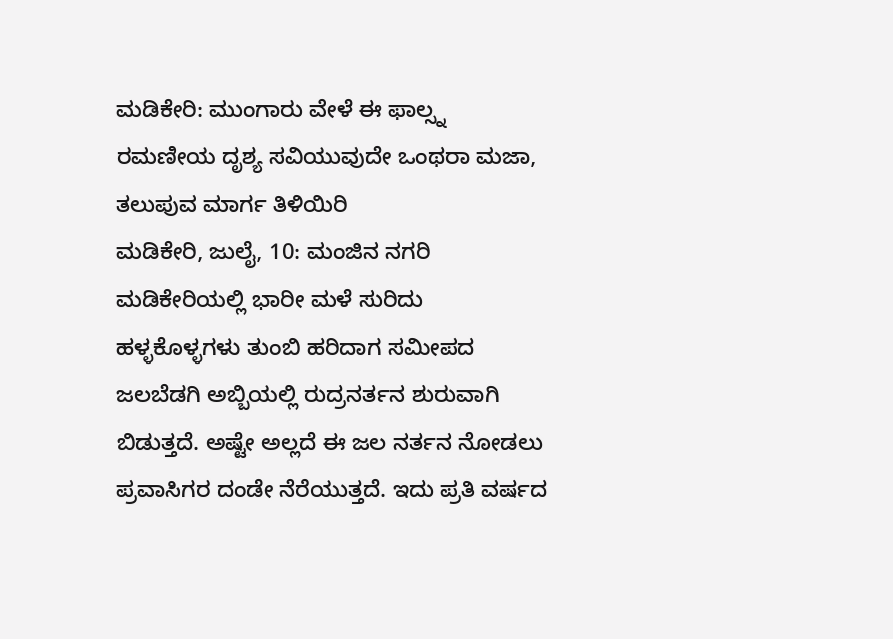ಮಡಿಕೇರಿ: ಮುಂಗಾರು ವೇಳೆ ಈ ಫಾಲ್ಸ್ನ ರಮಣೀಯ ದೃಶ್ಯ ಸವಿಯುವುದೇ ಒಂಥರಾ ಮಜಾ, ತಲುಪುವ ಮಾರ್ಗ ತಿಳಿಯಿರಿ
ಮಡಿಕೇರಿ, ಜುಲೈ, 10: ಮಂಜಿನ ನಗರಿ ಮಡಿಕೇರಿಯಲ್ಲಿ ಭಾರೀ ಮಳೆ ಸುರಿದು ಹಳ್ಳಕೊಳ್ಳಗಳು ತುಂಬಿ ಹರಿದಾಗ ಸಮೀಪದ ಜಲಬೆಡಗಿ ಅಬ್ಬಿಯಲ್ಲಿ ರುದ್ರನರ್ತನ ಶುರುವಾಗಿ ಬಿಡುತ್ತದೆ. ಅಷ್ಟೇ ಅಲ್ಲದೆ ಈ ಜಲ ನರ್ತನ ನೋಡಲು ಪ್ರವಾಸಿಗರ ದಂಡೇ ನೆರೆಯುತ್ತದೆ. ಇದು ಪ್ರತಿ ವರ್ಷದ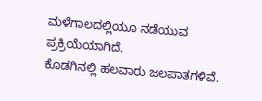ಮಳೆಗಾಲದಲ್ಲಿಯೂ ನಡೆಯುವ ಪ್ರಕ್ರಿಯೆಯಾಗಿದೆ.
ಕೊಡಗಿನಲ್ಲಿ ಹಲವಾರು ಜಲಪಾತಗಳಿವೆ.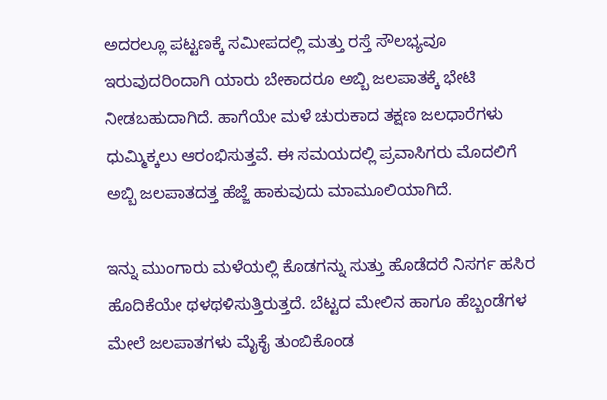ಅದರಲ್ಲೂ ಪಟ್ಟಣಕ್ಕೆ ಸಮೀಪದಲ್ಲಿ ಮತ್ತು ರಸ್ತೆ ಸೌಲಭ್ಯವೂ ಇರುವುದರಿಂದಾಗಿ ಯಾರು ಬೇಕಾದರೂ ಅಬ್ಬಿ ಜಲಪಾತಕ್ಕೆ ಭೇಟಿ ನೀಡಬಹುದಾಗಿದೆ. ಹಾಗೆಯೇ ಮಳೆ ಚುರುಕಾದ ತಕ್ಷಣ ಜಲಧಾರೆಗಳು ಧುಮ್ಮಿಕ್ಕಲು ಆರಂಭಿಸುತ್ತವೆ. ಈ ಸಮಯದಲ್ಲಿ ಪ್ರವಾಸಿಗರು ಮೊದಲಿಗೆ ಅಬ್ಬಿ ಜಲಪಾತದತ್ತ ಹೆಜ್ಜೆ ಹಾಕುವುದು ಮಾಮೂಲಿಯಾಗಿದೆ.

ಇನ್ನು ಮುಂಗಾರು ಮಳೆಯಲ್ಲಿ ಕೊಡಗನ್ನು ಸುತ್ತು ಹೊಡೆದರೆ ನಿಸರ್ಗ ಹಸಿರ ಹೊದಿಕೆಯೇ ಥಳಥಳಿಸುತ್ತಿರುತ್ತದೆ. ಬೆಟ್ಟದ ಮೇಲಿನ ಹಾಗೂ ಹೆಬ್ಬಂಡೆಗಳ ಮೇಲೆ ಜಲಪಾತಗಳು ಮೈಕೈ ತುಂಬಿಕೊಂಡ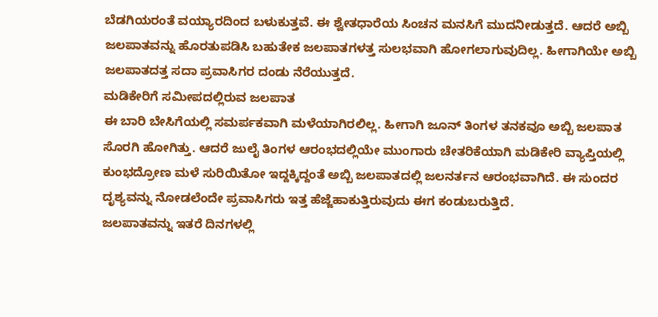ಬೆಡಗಿಯರಂತೆ ವಯ್ಯಾರದಿಂದ ಬಳುಕುತ್ತವೆ. ಈ ಶ್ವೇತಧಾರೆಯ ಸಿಂಚನ ಮನಸಿಗೆ ಮುದನೀಡುತ್ತದೆ. ಆದರೆ ಅಬ್ಬಿ ಜಲಪಾತವನ್ನು ಹೊರತುಪಡಿಸಿ ಬಹುತೇಕ ಜಲಪಾತಗಳತ್ತ ಸುಲಭವಾಗಿ ಹೋಗಲಾಗುವುದಿಲ್ಲ. ಹೀಗಾಗಿಯೇ ಅಬ್ಬಿ ಜಲಪಾತದತ್ತ ಸದಾ ಪ್ರವಾಸಿಗರ ದಂಡು ನೆರೆಯುತ್ತದೆ.
ಮಡಿಕೇರಿಗೆ ಸಮೀಪದಲ್ಲಿರುವ ಜಲಪಾತ
ಈ ಬಾರಿ ಬೇಸಿಗೆಯಲ್ಲಿ ಸಮರ್ಪಕವಾಗಿ ಮಳೆಯಾಗಿರಲಿಲ್ಲ. ಹೀಗಾಗಿ ಜೂನ್ ತಿಂಗಳ ತನಕವೂ ಅಬ್ಬಿ ಜಲಪಾತ ಸೊರಗಿ ಹೋಗಿತ್ತು. ಆದರೆ ಜುಲೈ ತಿಂಗಳ ಆರಂಭದಲ್ಲಿಯೇ ಮುಂಗಾರು ಚೇತರಿಕೆಯಾಗಿ ಮಡಿಕೇರಿ ವ್ಯಾಪ್ತಿಯಲ್ಲಿ ಕುಂಭದ್ರೋಣ ಮಳೆ ಸುರಿಯಿತೋ ಇದ್ದಕ್ಕಿದ್ದಂತೆ ಅಬ್ಬಿ ಜಲಪಾತದಲ್ಲಿ ಜಲನರ್ತನ ಆರಂಭವಾಗಿದೆ. ಈ ಸುಂದರ ದೃಶ್ಯವನ್ನು ನೋಡಲೆಂದೇ ಪ್ರವಾಸಿಗರು ಇತ್ತ ಹೆಜ್ಜೆಹಾಕುತ್ತಿರುವುದು ಈಗ ಕಂಡುಬರುತ್ತಿದೆ.
ಜಲಪಾತವನ್ನು ಇತರೆ ದಿನಗಳಲ್ಲಿ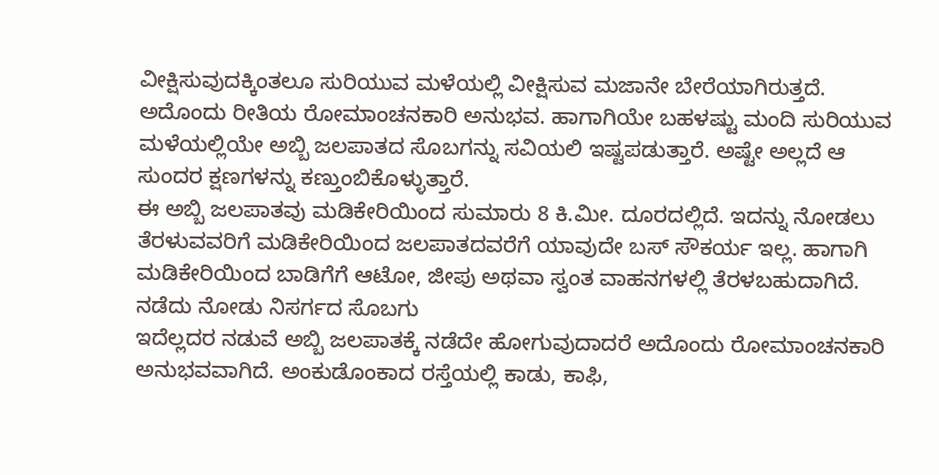ವೀಕ್ಷಿಸುವುದಕ್ಕಿಂತಲೂ ಸುರಿಯುವ ಮಳೆಯಲ್ಲಿ ವೀಕ್ಷಿಸುವ ಮಜಾನೇ ಬೇರೆಯಾಗಿರುತ್ತದೆ. ಅದೊಂದು ರೀತಿಯ ರೋಮಾಂಚನಕಾರಿ ಅನುಭವ. ಹಾಗಾಗಿಯೇ ಬಹಳಷ್ಟು ಮಂದಿ ಸುರಿಯುವ ಮಳೆಯಲ್ಲಿಯೇ ಅಬ್ಬಿ ಜಲಪಾತದ ಸೊಬಗನ್ನು ಸವಿಯಲಿ ಇಷ್ಟಪಡುತ್ತಾರೆ. ಅಷ್ಟೇ ಅಲ್ಲದೆ ಆ ಸುಂದರ ಕ್ಷಣಗಳನ್ನು ಕಣ್ತುಂಬಿಕೊಳ್ಳುತ್ತಾರೆ.
ಈ ಅಬ್ಬಿ ಜಲಪಾತವು ಮಡಿಕೇರಿಯಿಂದ ಸುಮಾರು 8 ಕಿ.ಮೀ. ದೂರದಲ್ಲಿದೆ. ಇದನ್ನು ನೋಡಲು ತೆರಳುವವರಿಗೆ ಮಡಿಕೇರಿಯಿಂದ ಜಲಪಾತದವರೆಗೆ ಯಾವುದೇ ಬಸ್ ಸೌಕರ್ಯ ಇಲ್ಲ. ಹಾಗಾಗಿ ಮಡಿಕೇರಿಯಿಂದ ಬಾಡಿಗೆಗೆ ಆಟೋ, ಜೀಪು ಅಥವಾ ಸ್ವಂತ ವಾಹನಗಳಲ್ಲಿ ತೆರಳಬಹುದಾಗಿದೆ.
ನಡೆದು ನೋಡು ನಿಸರ್ಗದ ಸೊಬಗು
ಇದೆಲ್ಲದರ ನಡುವೆ ಅಬ್ಬಿ ಜಲಪಾತಕ್ಕೆ ನಡೆದೇ ಹೋಗುವುದಾದರೆ ಅದೊಂದು ರೋಮಾಂಚನಕಾರಿ ಅನುಭವವಾಗಿದೆ. ಅಂಕುಡೊಂಕಾದ ರಸ್ತೆಯಲ್ಲಿ ಕಾಡು, ಕಾಫಿ,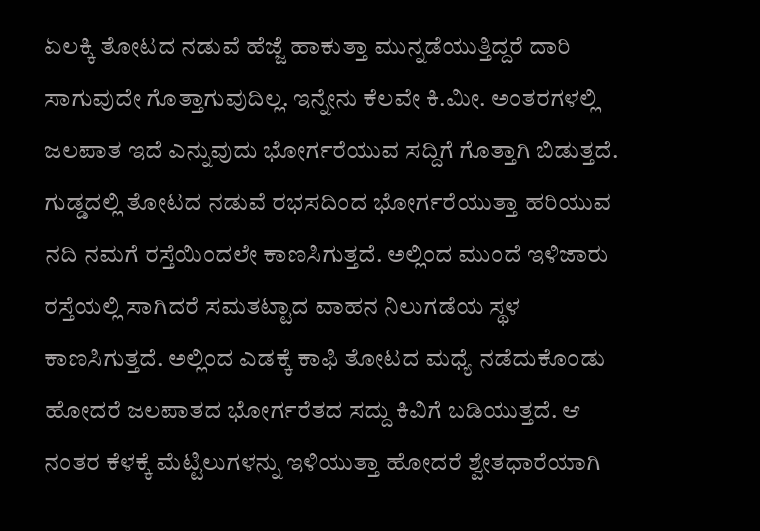ಏಲಕ್ಕಿ ತೋಟದ ನಡುವೆ ಹೆಜ್ಜೆ ಹಾಕುತ್ತಾ ಮುನ್ನಡೆಯುತ್ತಿದ್ದರೆ ದಾರಿ ಸಾಗುವುದೇ ಗೊತ್ತಾಗುವುದಿಲ್ಲ. ಇನ್ನೇನು ಕೆಲವೇ ಕಿ.ಮೀ. ಅಂತರಗಳಲ್ಲಿ ಜಲಪಾತ ಇದೆ ಎನ್ನುವುದು ಭೋರ್ಗರೆಯುವ ಸದ್ದಿಗೆ ಗೊತ್ತಾಗಿ ಬಿಡುತ್ತದೆ.
ಗುಡ್ಡದಲ್ಲಿ ತೋಟದ ನಡುವೆ ರಭಸದಿಂದ ಭೋರ್ಗರೆಯುತ್ತಾ ಹರಿಯುವ ನದಿ ನಮಗೆ ರಸ್ತೆಯಿಂದಲೇ ಕಾಣಸಿಗುತ್ತದೆ. ಅಲ್ಲಿಂದ ಮುಂದೆ ಇಳಿಜಾರು ರಸ್ತೆಯಲ್ಲಿ ಸಾಗಿದರೆ ಸಮತಟ್ಟಾದ ವಾಹನ ನಿಲುಗಡೆಯ ಸ್ಥಳ ಕಾಣಸಿಗುತ್ತದೆ. ಅಲ್ಲಿಂದ ಎಡಕ್ಕೆ ಕಾಫಿ ತೋಟದ ಮಧ್ಯೆ ನಡೆದುಕೊಂಡು ಹೋದರೆ ಜಲಪಾತದ ಭೋರ್ಗರೆತದ ಸದ್ದು ಕಿವಿಗೆ ಬಡಿಯುತ್ತದೆ. ಆ ನಂತರ ಕೆಳಕ್ಕೆ ಮೆಟ್ಟಿಲುಗಳನ್ನು ಇಳಿಯುತ್ತಾ ಹೋದರೆ ಶ್ವೇತಧಾರೆಯಾಗಿ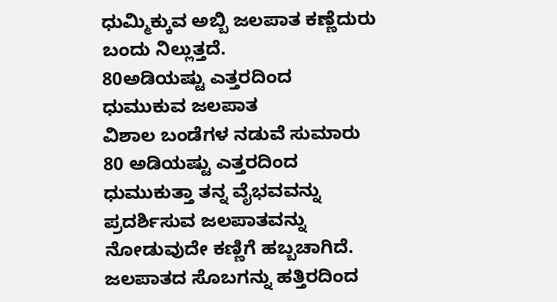ಧುಮ್ಮಿಕ್ಕುವ ಅಬ್ಬಿ ಜಲಪಾತ ಕಣ್ಣೆದುರು ಬಂದು ನಿಲ್ಲುತ್ತದೆ.
80ಅಡಿಯಷ್ಟು ಎತ್ತರದಿಂದ ಧುಮುಕುವ ಜಲಪಾತ
ವಿಶಾಲ ಬಂಡೆಗಳ ನಡುವೆ ಸುಮಾರು 80 ಅಡಿಯಷ್ಟು ಎತ್ತರದಿಂದ ಧುಮುಕುತ್ತಾ ತನ್ನ ವೈಭವವನ್ನು ಪ್ರದರ್ಶಿಸುವ ಜಲಪಾತವನ್ನು ನೋಡುವುದೇ ಕಣ್ಣಿಗೆ ಹಬ್ಬಚಾಗಿದೆ. ಜಲಪಾತದ ಸೊಬಗನ್ನು ಹತ್ತಿರದಿಂದ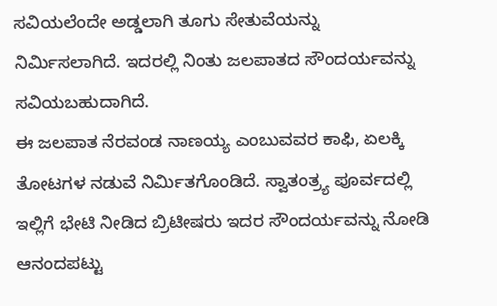ಸವಿಯಲೆಂದೇ ಅಡ್ಡಲಾಗಿ ತೂಗು ಸೇತುವೆಯನ್ನು ನಿರ್ಮಿಸಲಾಗಿದೆ. ಇದರಲ್ಲಿ ನಿಂತು ಜಲಪಾತದ ಸೌಂದರ್ಯವನ್ನು ಸವಿಯಬಹುದಾಗಿದೆ.
ಈ ಜಲಪಾತ ನೆರವಂಡ ನಾಣಯ್ಯ ಎಂಬುವವರ ಕಾಫಿ, ಏಲಕ್ಕಿ ತೋಟಗಳ ನಡುವೆ ನಿರ್ಮಿತಗೊಂಡಿದೆ. ಸ್ವಾತಂತ್ರ್ಯ ಪೂರ್ವದಲ್ಲಿ ಇಲ್ಲಿಗೆ ಭೇಟಿ ನೀಡಿದ ಬ್ರಿಟೀಷರು ಇದರ ಸೌಂದರ್ಯವನ್ನು ನೋಡಿ ಆನಂದಪಟ್ಟು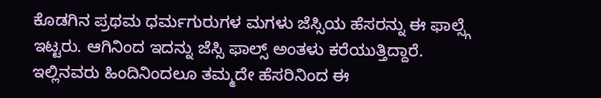ಕೊಡಗಿನ ಪ್ರಥಮ ಧರ್ಮಗುರುಗಳ ಮಗಳು ಜೆಸ್ಸಿಯ ಹೆಸರನ್ನು ಈ ಫಾಲ್ಸ್ಗೆ ಇಟ್ಟರು. ಆಗಿನಿಂದ ಇದನ್ನು ಜೆಸ್ಸಿ ಫಾಲ್ಸ್ ಅಂತಳು ಕರೆಯುತ್ತಿದ್ದಾರೆ.
ಇಲ್ಲಿನವರು ಹಿಂದಿನಿಂದಲೂ ತಮ್ಮದೇ ಹೆಸರಿನಿಂದ ಈ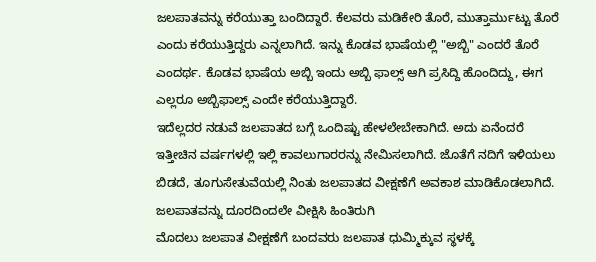ಜಲಪಾತವನ್ನು ಕರೆಯುತ್ತಾ ಬಂದಿದ್ದಾರೆ. ಕೆಲವರು ಮಡಿಕೇರಿ ತೊರೆ, ಮುತ್ತಾರ್ಮುಟ್ಟು ತೊರೆ ಎಂದು ಕರೆಯುತ್ತಿದ್ದರು ಎನ್ನಲಾಗಿದೆ. ಇನ್ನು ಕೊಡವ ಭಾಷೆಯಲ್ಲಿ "ಅಬ್ಬಿ" ಎಂದರೆ ತೊರೆ ಎಂದರ್ಥ. ಕೊಡವ ಭಾಷೆಯ ಅಬ್ಬಿ ಇಂದು ಅಬ್ಬಿ ಫಾಲ್ಸ್ ಆಗಿ ಪ್ರಸಿದ್ದಿ ಹೊಂದಿದ್ದು, ಈಗ ಎಲ್ಲರೂ ಅಬ್ಬಿಫಾಲ್ಸ್ ಎಂದೇ ಕರೆಯುತ್ತಿದ್ದಾರೆ.
ಇದೆಲ್ಲದರ ನಡುವೆ ಜಲಪಾತದ ಬಗ್ಗೆ ಒಂದಿಷ್ಟು ಹೇಳಲೇಬೇಕಾಗಿದೆ. ಅದು ಏನೆಂದರೆ ಇತ್ತೀಚಿನ ವರ್ಷಗಳಲ್ಲಿ ಇಲ್ಲಿ ಕಾವಲುಗಾರರನ್ನು ನೇಮಿಸಲಾಗಿದೆ. ಜೊತೆಗೆ ನದಿಗೆ ಇಳಿಯಲು ಬಿಡದೆ, ತೂಗುಸೇತುವೆಯಲ್ಲಿ ನಿಂತು ಜಲಪಾತದ ವೀಕ್ಷಣೆಗೆ ಅವಕಾಶ ಮಾಡಿಕೊಡಲಾಗಿದೆ.
ಜಲಪಾತವನ್ನು ದೂರದಿಂದಲೇ ವೀಕ್ಷಿಸಿ ಹಿಂತಿರುಗಿ
ಮೊದಲು ಜಲಪಾತ ವೀಕ್ಷಣೆಗೆ ಬಂದವರು ಜಲಪಾತ ಧುಮ್ಮಿಕ್ಕುವ ಸ್ಥಳಕ್ಕೆ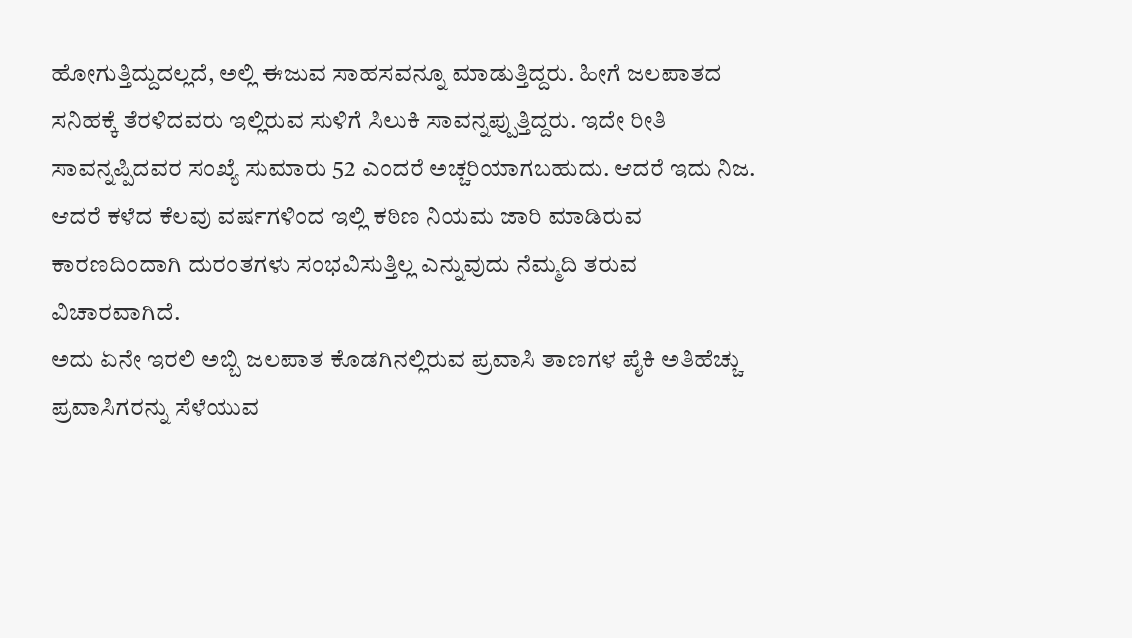ಹೋಗುತ್ತಿದ್ದುದಲ್ಲದೆ, ಅಲ್ಲಿ ಈಜುವ ಸಾಹಸವನ್ನೂ ಮಾಡುತ್ತಿದ್ದರು. ಹೀಗೆ ಜಲಪಾತದ ಸನಿಹಕ್ಕೆ ತೆರಳಿದವರು ಇಲ್ಲಿರುವ ಸುಳಿಗೆ ಸಿಲುಕಿ ಸಾವನ್ನಪ್ಪುತ್ತಿದ್ದರು. ಇದೇ ರೀತಿ ಸಾವನ್ನಪ್ಪಿದವರ ಸಂಖ್ಯೆ ಸುಮಾರು 52 ಎಂದರೆ ಅಚ್ಚರಿಯಾಗಬಹುದು. ಆದರೆ ಇದು ನಿಜ. ಆದರೆ ಕಳೆದ ಕೆಲವು ವರ್ಷಗಳಿಂದ ಇಲ್ಲಿ ಕಠಿಣ ನಿಯಮ ಜಾರಿ ಮಾಡಿರುವ ಕಾರಣದಿಂದಾಗಿ ದುರಂತಗಳು ಸಂಭವಿಸುತ್ತಿಲ್ಲ ಎನ್ನುವುದು ನೆಮ್ಮದಿ ತರುವ ವಿಚಾರವಾಗಿದೆ.
ಅದು ಏನೇ ಇರಲಿ ಅಬ್ಬಿ ಜಲಪಾತ ಕೊಡಗಿನಲ್ಲಿರುವ ಪ್ರವಾಸಿ ತಾಣಗಳ ಪೈಕಿ ಅತಿಹೆಚ್ಚು ಪ್ರವಾಸಿಗರನ್ನು ಸೆಳೆಯುವ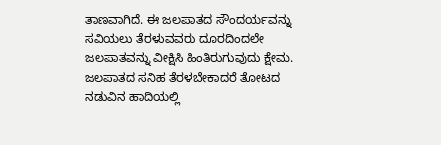ತಾಣವಾಗಿದೆ. ಈ ಜಲಪಾತದ ಸೌಂದರ್ಯವನ್ನು ಸವಿಯಲು ತೆರಳುವವರು ದೂರದಿಂದಲೇ ಜಲಪಾತವನ್ನು ವೀಕ್ಷಿಸಿ ಹಿಂತಿರುಗುವುದು ಕ್ಷೇಮ. ಜಲಪಾತದ ಸನಿಹ ತೆರಳಬೇಕಾದರೆ ತೋಟದ ನಡುವಿನ ಹಾದಿಯಲ್ಲಿ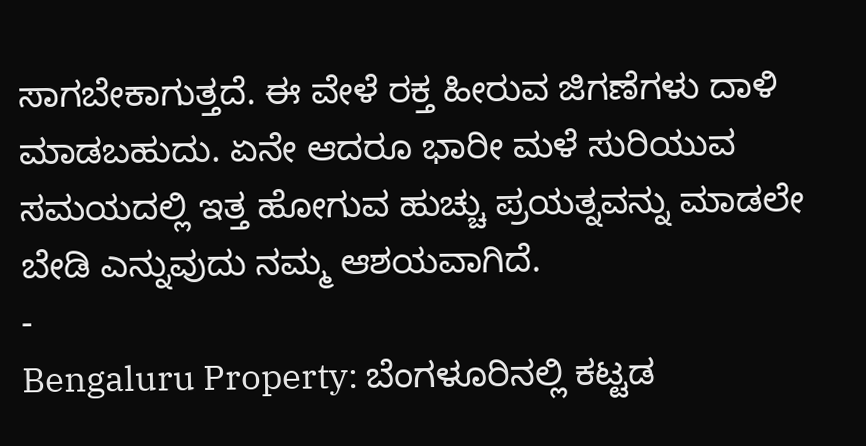ಸಾಗಬೇಕಾಗುತ್ತದೆ. ಈ ವೇಳೆ ರಕ್ತ ಹೀರುವ ಜಿಗಣೆಗಳು ದಾಳಿ ಮಾಡಬಹುದು. ಏನೇ ಆದರೂ ಭಾರೀ ಮಳೆ ಸುರಿಯುವ ಸಮಯದಲ್ಲಿ ಇತ್ತ ಹೋಗುವ ಹುಚ್ಚು ಪ್ರಯತ್ನವನ್ನು ಮಾಡಲೇ ಬೇಡಿ ಎನ್ನುವುದು ನಮ್ಮ ಆಶಯವಾಗಿದೆ.
-
Bengaluru Property: ಬೆಂಗಳೂರಿನಲ್ಲಿ ಕಟ್ಟಡ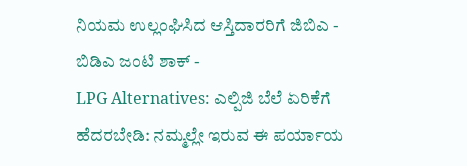ನಿಯಮ ಉಲ್ಲಂಘಿಸಿದ ಆಸ್ತಿದಾರರಿಗೆ ಜಿಬಿಎ - ಬಿಡಿಎ ಜಂಟಿ ಶಾಕ್ -
LPG Alternatives: ಎಲ್ಪಿಜಿ ಬೆಲೆ ಏರಿಕೆಗೆ ಹೆದರಬೇಡಿ: ನಮ್ಮಲ್ಲೇ ಇರುವ ಈ ಪರ್ಯಾಯ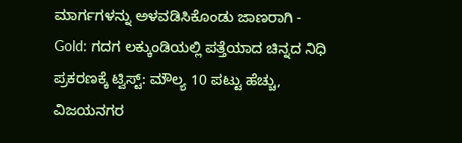ಮಾರ್ಗಗಳನ್ನು ಅಳವಡಿಸಿಕೊಂಡು ಜಾಣರಾಗಿ -
Gold: ಗದಗ ಲಕ್ಕುಂಡಿಯಲ್ಲಿ ಪತ್ತೆಯಾದ ಚಿನ್ನದ ನಿಧಿ ಪ್ರಕರಣಕ್ಕೆ ಟ್ವಿಸ್ಟ್: ಮೌಲ್ಯ 10 ಪಟ್ಟು ಹೆಚ್ಚು, ವಿಜಯನಗರ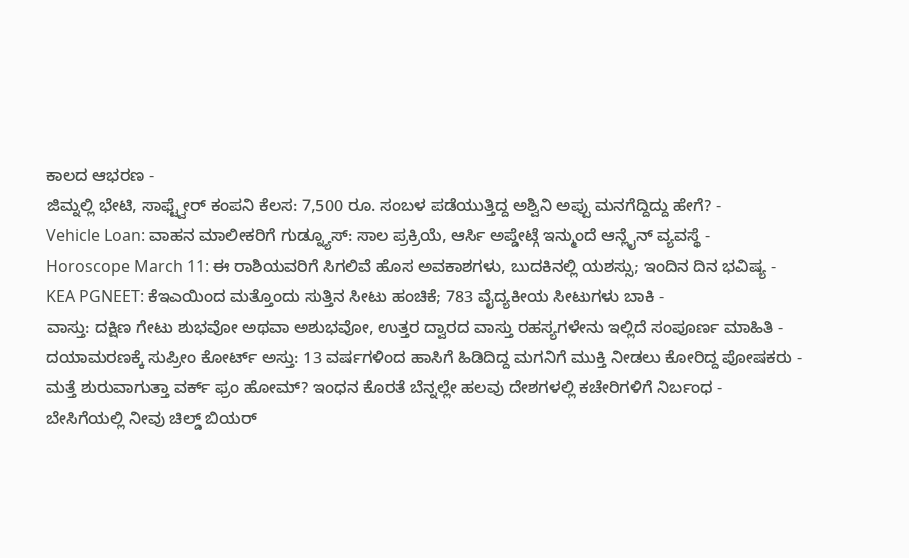ಕಾಲದ ಆಭರಣ -
ಜಿಮ್ನಲ್ಲಿ ಭೇಟಿ, ಸಾಫ್ಟ್ವೇರ್ ಕಂಪನಿ ಕೆಲಸ: 7,500 ರೂ. ಸಂಬಳ ಪಡೆಯುತ್ತಿದ್ದ ಅಶ್ವಿನಿ ಅಪ್ಪು ಮನಗೆದ್ದಿದ್ದು ಹೇಗೆ? -
Vehicle Loan: ವಾಹನ ಮಾಲೀಕರಿಗೆ ಗುಡ್ನ್ಯೂಸ್: ಸಾಲ ಪ್ರಕ್ರಿಯೆ, ಆರ್ಸಿ ಅಪ್ಡೇಟ್ಗೆ ಇನ್ಮುಂದೆ ಆನ್ಲೈನ್ ವ್ಯವಸ್ಥೆ -
Horoscope March 11: ಈ ರಾಶಿಯವರಿಗೆ ಸಿಗಲಿವೆ ಹೊಸ ಅವಕಾಶಗಳು, ಬುದಕಿನಲ್ಲಿ ಯಶಸ್ಸು; ಇಂದಿನ ದಿನ ಭವಿಷ್ಯ -
KEA PGNEET: ಕೆಇಎಯಿಂದ ಮತ್ತೊಂದು ಸುತ್ತಿನ ಸೀಟು ಹಂಚಿಕೆ; 783 ವೈದ್ಯಕೀಯ ಸೀಟುಗಳು ಬಾಕಿ -
ವಾಸ್ತು: ದಕ್ಷಿಣ ಗೇಟು ಶುಭವೋ ಅಥವಾ ಅಶುಭವೋ, ಉತ್ತರ ದ್ವಾರದ ವಾಸ್ತು ರಹಸ್ಯಗಳೇನು ಇಲ್ಲಿದೆ ಸಂಪೂರ್ಣ ಮಾಹಿತಿ -
ದಯಾಮರಣಕ್ಕೆ ಸುಪ್ರೀಂ ಕೋರ್ಟ್ ಅಸ್ತು: 13 ವರ್ಷಗಳಿಂದ ಹಾಸಿಗೆ ಹಿಡಿದಿದ್ದ ಮಗನಿಗೆ ಮುಕ್ತಿ ನೀಡಲು ಕೋರಿದ್ದ ಪೋಷಕರು -
ಮತ್ತೆ ಶುರುವಾಗುತ್ತಾ ವರ್ಕ್ ಫ್ರಂ ಹೋಮ್? ಇಂಧನ ಕೊರತೆ ಬೆನ್ನಲ್ಲೇ ಹಲವು ದೇಶಗಳಲ್ಲಿ ಕಚೇರಿಗಳಿಗೆ ನಿರ್ಬಂಧ -
ಬೇಸಿಗೆಯಲ್ಲಿ ನೀವು ಚಿಲ್ಡ್ ಬಿಯರ್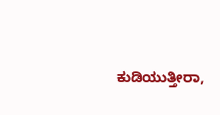ಕುಡಿಯುತ್ತೀರಾ,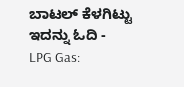ಬಾಟಲ್ ಕೆಳಗಿಟ್ಟು ಇದನ್ನು ಓದಿ -
LPG Gas: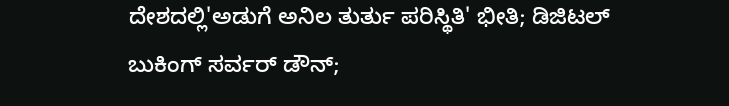ದೇಶದಲ್ಲಿ'ಅಡುಗೆ ಅನಿಲ ತುರ್ತು ಪರಿಸ್ಥಿತಿ' ಭೀತಿ; ಡಿಜಿಟಲ್ ಬುಕಿಂಗ್ ಸರ್ವರ್ ಡೌನ್;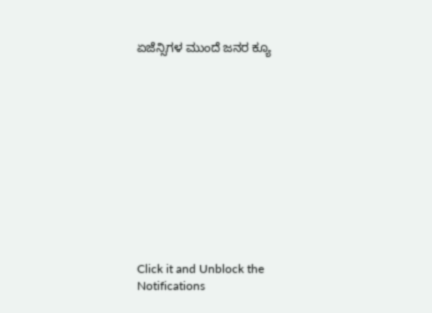ಏಜೆನ್ಸಿಗಳ ಮುಂದೆ ಜನರ ಕ್ಯೂ












Click it and Unblock the Notifications